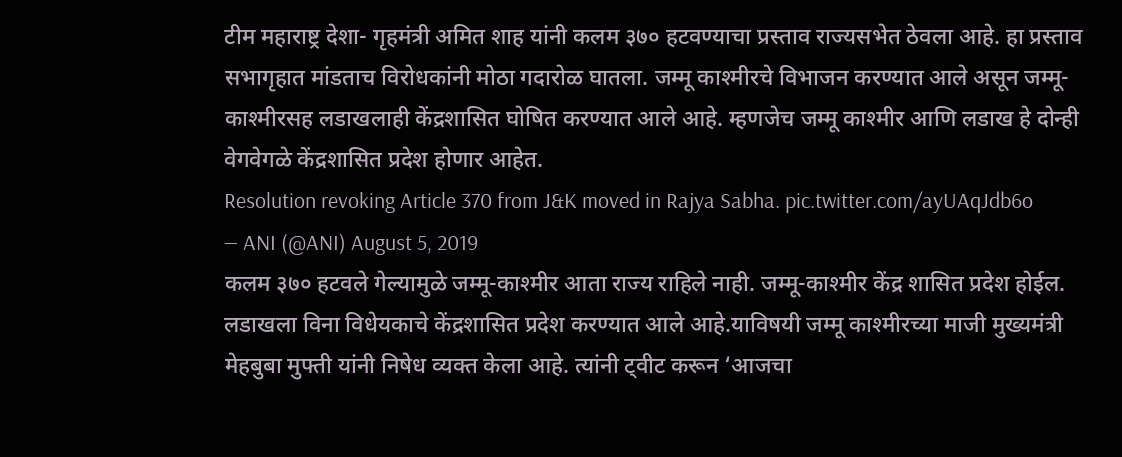टीम महाराष्ट्र देशा- गृहमंत्री अमित शाह यांनी कलम ३७० हटवण्याचा प्रस्ताव राज्यसभेत ठेवला आहे. हा प्रस्ताव सभागृहात मांडताच विरोधकांनी मोठा गदारोळ घातला. जम्मू काश्मीरचे विभाजन करण्यात आले असून जम्मू-काश्मीरसह लडाखलाही केंद्रशासित घोषित करण्यात आले आहे. म्हणजेच जम्मू काश्मीर आणि लडाख हे दोन्ही वेगवेगळे केंद्रशासित प्रदेश होणार आहेत.
Resolution revoking Article 370 from J&K moved in Rajya Sabha. pic.twitter.com/ayUAqJdb6o
— ANI (@ANI) August 5, 2019
कलम ३७० हटवले गेल्यामुळे जम्मू-काश्मीर आता राज्य राहिले नाही. जम्मू-काश्मीर केंद्र शासित प्रदेश होईल. लडाखला विना विधेयकाचे केंद्रशासित प्रदेश करण्यात आले आहे.याविषयी जम्मू काश्मीरच्या माजी मुख्यमंत्री मेहबुबा मुफ्ती यांनी निषेध व्यक्त केला आहे. त्यांनी ट्वीट करून ‘आजचा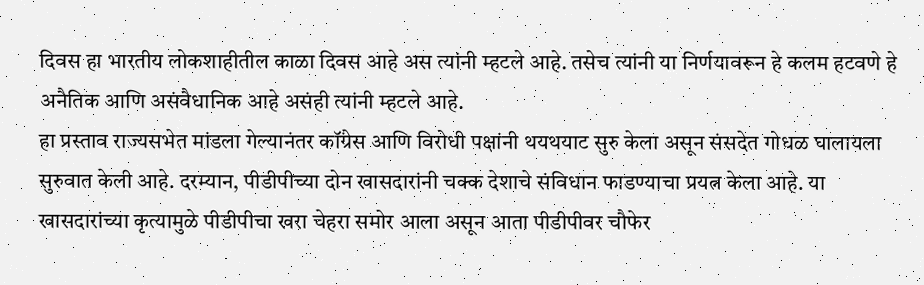दिवस हा भारतीय लोकशाहीतील काळा दिवस आहे अस त्यांनी म्हटले आहे. तसेच त्यांनी या निर्णयावरून हे कलम हटवणे हे अनैतिक आणि असंवैधानिक आहे असंही त्यांनी म्हटले आहे.
हा प्रस्ताव राज्यसभेत मांडला गेल्यानंतर कॉंग्रेस आणि विरोधी पक्षांनी थयथयाट सुरु केला असून संसदेत गोधळ घालायला सुरुवात केली आहे. दरम्यान, पीडीपीच्या दोन खासदारांनी चक्क देशाचे संविधान फाडण्याचा प्रयत्न केला आहे. या खासदारांच्या कृत्यामुळे पीडीपीचा खरा चेहरा समोर आला असून आता पीडीपीवर चौफेर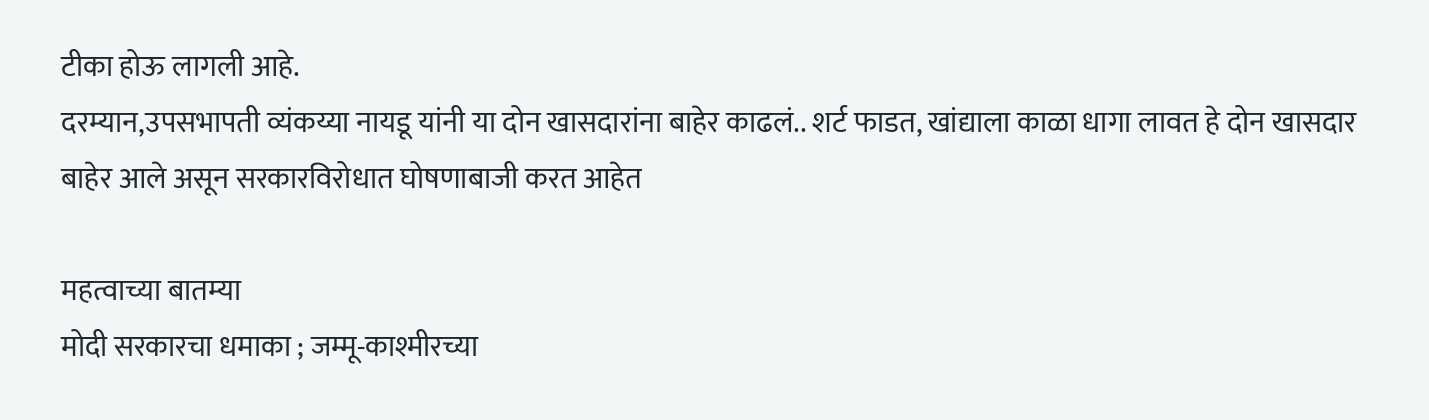टीका होऊ लागली आहे.
दरम्यान,उपसभापती व्यंकय्या नायडू यांनी या दोन खासदारांना बाहेर काढलं.. शर्ट फाडत, खांद्याला काळा धागा लावत हे दोन खासदार बाहेर आले असून सरकारविरोधात घोषणाबाजी करत आहेत

महत्वाच्या बातम्या
मोदी सरकारचा धमाका ; जम्मू-काश्मीरच्या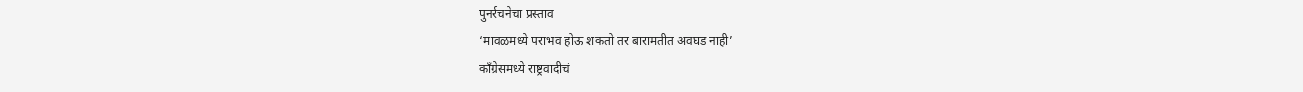पुनर्रचनेचा प्रस्ताव
‘मावळमध्ये पराभव होऊ शकतो तर बारामतीत अवघड नाही’
कॉंग्रेसमध्ये राष्ट्रवादीचं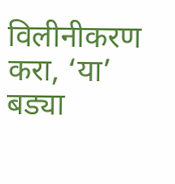विलीनीकरण करा, ‘या’ बड्या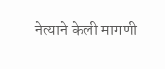नेत्याने केली मागणी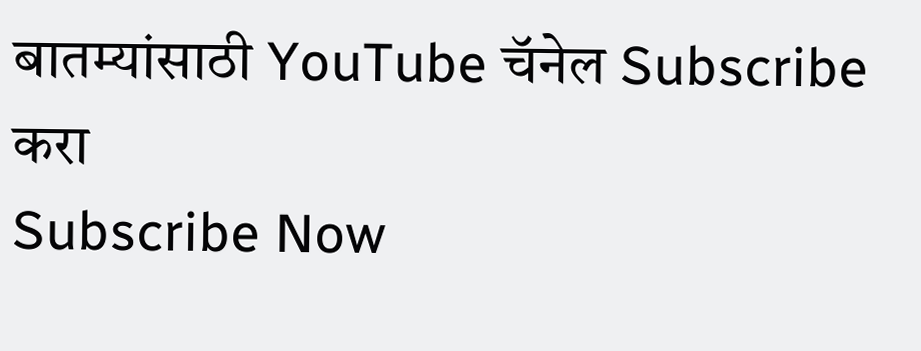बातम्यांसाठी YouTube चॅनेल Subscribe करा
Subscribe Now